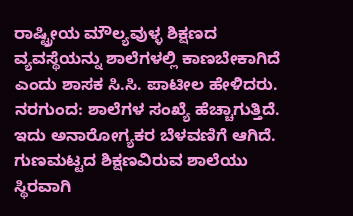ರಾಷ್ಟ್ರೀಯ ಮೌಲ್ಯವುಳ್ಳ ಶಿಕ್ಷಣದ ವ್ಯವಸ್ಥೆಯನ್ನು ಶಾಲೆಗಳಲ್ಲಿ ಕಾಣಬೇಕಾಗಿದೆ ಎಂದು ಶಾಸಕ ಸಿ.ಸಿ. ಪಾಟೀಲ ಹೇಳಿದರು.
ನರಗುಂದ: ಶಾಲೆಗಳ ಸಂಖ್ಯೆ ಹೆಚ್ಚಾಗುತ್ತಿದೆ. ಇದು ಅನಾರೋಗ್ಯಕರ ಬೆಳವಣಿಗೆ ಆಗಿದೆ. ಗುಣಮಟ್ಟದ ಶಿಕ್ಷಣವಿರುವ ಶಾಲೆಯು ಸ್ಥಿರವಾಗಿ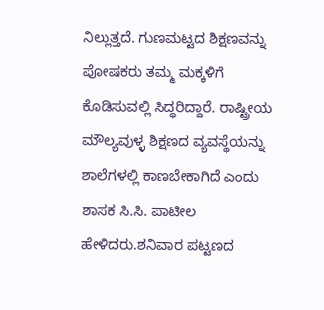ನಿಲ್ಲುತ್ತದೆ. ಗುಣಮಟ್ಟದ ಶಿಕ್ಷಣವನ್ನು ಪೋಷಕರು ತಮ್ಮ ಮಕ್ಕಳಿಗೆ ಕೊಡಿಸುವಲ್ಲಿ ಸಿದ್ಧರಿದ್ದಾರೆ. ರಾಷ್ಟ್ರೀಯ ಮೌಲ್ಯವುಳ್ಳ ಶಿಕ್ಷಣದ ವ್ಯವಸ್ಥೆಯನ್ನು ಶಾಲೆಗಳಲ್ಲಿ ಕಾಣಬೇಕಾಗಿದೆ ಎಂದು ಶಾಸಕ ಸಿ.ಸಿ. ಪಾಟೀಲ ಹೇಳಿದರು.ಶನಿವಾರ ಪಟ್ಟಣದ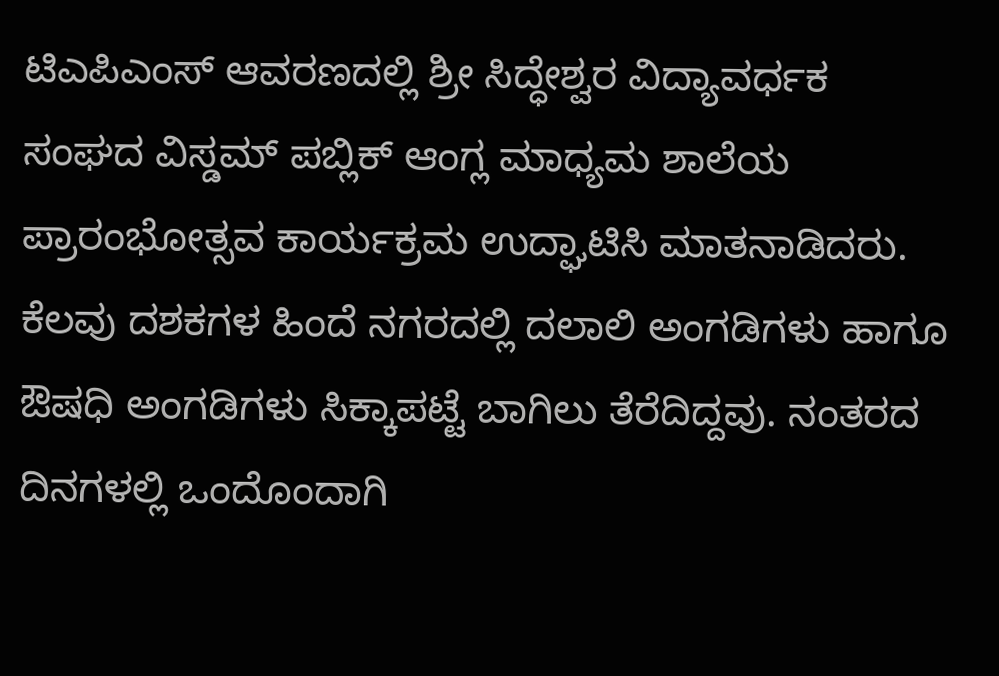ಟಿಎಪಿಎಂಸ್ ಆವರಣದಲ್ಲಿ ಶ್ರೀ ಸಿದ್ಧೇಶ್ವರ ವಿದ್ಯಾವರ್ಧಕ ಸಂಘದ ವಿಸ್ಡಮ್ ಪಬ್ಲಿಕ್ ಆಂಗ್ಲ ಮಾಧ್ಯಮ ಶಾಲೆಯ ಪ್ರಾರಂಭೋತ್ಸವ ಕಾರ್ಯಕ್ರಮ ಉದ್ಘಾಟಿಸಿ ಮಾತನಾಡಿದರು.
ಕೆಲವು ದಶಕಗಳ ಹಿಂದೆ ನಗರದಲ್ಲಿ ದಲಾಲಿ ಅಂಗಡಿಗಳು ಹಾಗೂ ಔಷಧಿ ಅಂಗಡಿಗಳು ಸಿಕ್ಕಾಪಟ್ಟೆ ಬಾಗಿಲು ತೆರೆದಿದ್ದವು. ನಂತರದ ದಿನಗಳಲ್ಲಿ ಒಂದೊಂದಾಗಿ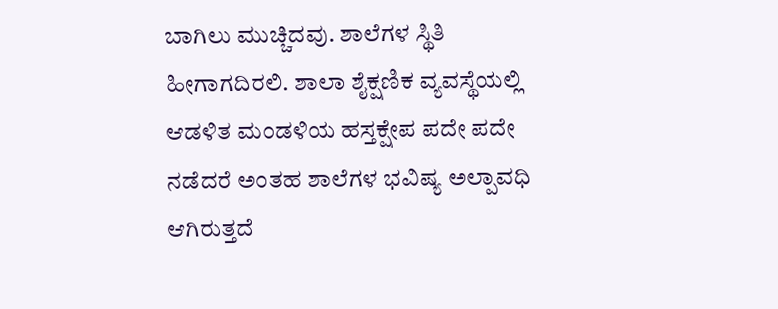ಬಾಗಿಲು ಮುಚ್ಚಿದವು. ಶಾಲೆಗಳ ಸ್ಥಿತಿ ಹೀಗಾಗದಿರಲಿ. ಶಾಲಾ ಶೈಕ್ಷಣಿಕ ವ್ಯವಸ್ಥೆಯಲ್ಲಿ ಆಡಳಿತ ಮಂಡಳಿಯ ಹಸ್ತಕ್ಷೇಪ ಪದೇ ಪದೇ ನಡೆದರೆ ಅಂತಹ ಶಾಲೆಗಳ ಭವಿಷ್ಯ ಅಲ್ಪಾವಧಿ ಆಗಿರುತ್ತದೆ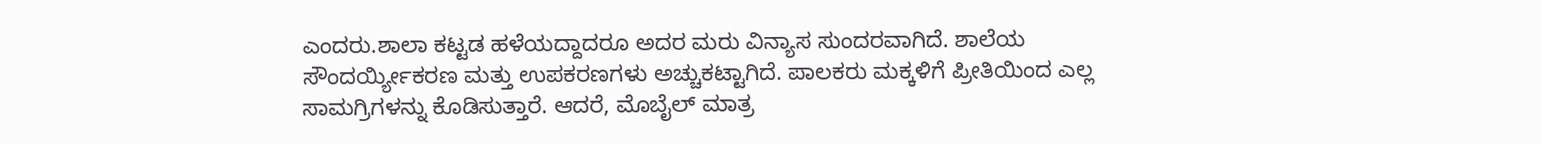ಎಂದರು.ಶಾಲಾ ಕಟ್ಟಡ ಹಳೆಯದ್ದಾದರೂ ಅದರ ಮರು ವಿನ್ಯಾಸ ಸುಂದರವಾಗಿದೆ. ಶಾಲೆಯ ಸೌಂದರ್ಯ್ಯೀಕರಣ ಮತ್ತು ಉಪಕರಣಗಳು ಅಚ್ಚುಕಟ್ಟಾಗಿದೆ. ಪಾಲಕರು ಮಕ್ಕಳಿಗೆ ಪ್ರೀತಿಯಿಂದ ಎಲ್ಲ ಸಾಮಗ್ರಿಗಳನ್ನು ಕೊಡಿಸುತ್ತಾರೆ. ಆದರೆ, ಮೊಬೈಲ್ ಮಾತ್ರ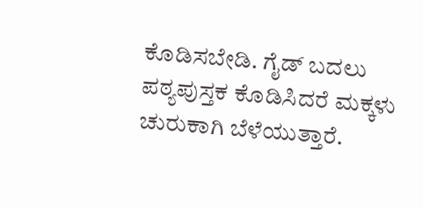ಕೊಡಿಸಬೇಡಿ. ಗೈಡ್ ಬದಲು ಪಠ್ಯಪುಸ್ತಕ ಕೊಡಿಸಿದರೆ ಮಕ್ಕಳು ಚುರುಕಾಗಿ ಬೆಳೆಯುತ್ತಾರೆ.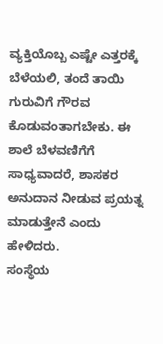ವ್ಯಕ್ತಿಯೊಬ್ಬ ಎಷ್ಟೇ ಎತ್ತರಕ್ಕೆ ಬೆಳೆಯಲಿ, ತಂದೆ ತಾಯಿ ಗುರುವಿಗೆ ಗೌರವ ಕೊಡುವಂತಾಗಬೇಕು. ಈ ಶಾಲೆ ಬೆಳವಣಿಗೆಗೆ ಸಾಧ್ಯವಾದರೆ, ಶಾಸಕರ ಅನುದಾನ ನೀಡುವ ಪ್ರಯತ್ನ ಮಾಡುತ್ತೇನೆ ಎಂದು ಹೇಳಿದರು.
ಸಂಸ್ಥೆಯ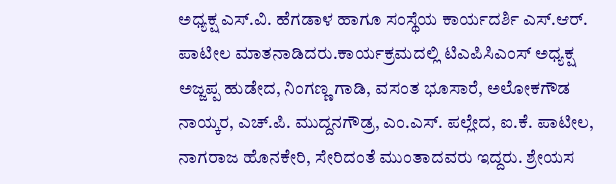ಅಧ್ಯಕ್ಷ ಎಸ್.ವಿ. ಹೆಗಡಾಳ ಹಾಗೂ ಸಂಸ್ಥೆಯ ಕಾರ್ಯದರ್ಶಿ ಎಸ್.ಆರ್. ಪಾಟೀಲ ಮಾತನಾಡಿದರು.ಕಾರ್ಯಕ್ರಮದಲ್ಲಿ ಟಿಎಪಿಸಿಎಂಸ್ ಅಧ್ಯಕ್ಷ ಅಜ್ಜಪ್ಪ ಹುಡೇದ, ನಿಂಗಣ್ಣ ಗಾಡಿ, ವಸಂತ ಭೂಸಾರೆ, ಅಲೋಕಗೌಡ ನಾಯ್ಕರ, ಎಚ್.ಪಿ. ಮುದ್ದನಗೌಡ್ರ, ಎಂ.ಎಸ್. ಪಲ್ಲೇದ, ಐ.ಕೆ. ಪಾಟೀಲ, ನಾಗರಾಜ ಹೊನಕೇರಿ, ಸೇರಿದಂತೆ ಮುಂತಾದವರು ಇದ್ದರು. ಶ್ರೇಯಸ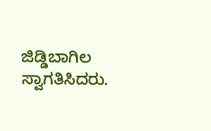ಜಿಡ್ಡಿಬಾಗಿಲ ಸ್ವಾಗತಿಸಿದರು.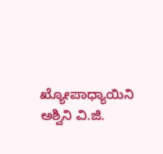ಖ್ಯೋಪಾಧ್ಯಾಯಿನಿ ಅಶ್ವಿನಿ ವಿ.ಜಿ.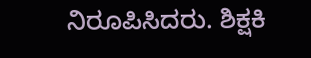ನಿರೂಪಿಸಿದರು. ಶಿಕ್ಷಕಿ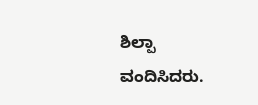ಶಿಲ್ಪಾ ವಂದಿಸಿದರು.